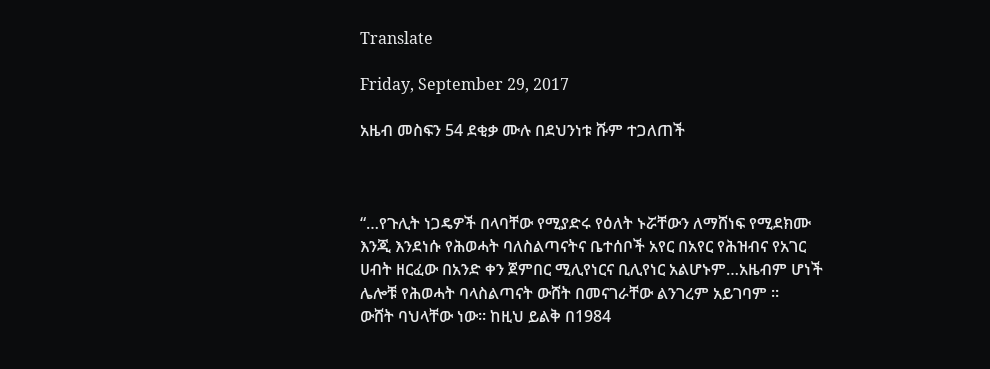Translate

Friday, September 29, 2017

አዜብ መስፍን 54 ደቂቃ ሙሉ በደህንነቱ ሹም ተጋለጠች



“…የጉሊት ነጋዴዎች በላባቸው የሚያድሩ የዕለት ኑሯቸውን ለማሸነፍ የሚደክሙ እንጂ እንደነሱ የሕወሓት ባለስልጣናትና ቤተሰቦች አየር በአየር የሕዝብና የአገር ሀብት ዘርፈው በአንድ ቀን ጀምበር ሚሊየነርና ቢሊየነር አልሆኑም…አዜብም ሆነች ሌሎቹ የሕወሓት ባላስልጣናት ውሸት በመናገራቸው ልንገረም አይገባም ።
ውሸት ባህላቸው ነው። ከዚህ ይልቅ በ1984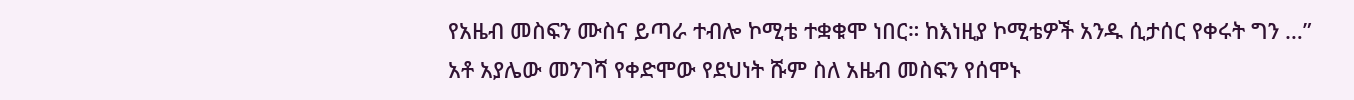የአዜብ መስፍን ሙስና ይጣራ ተብሎ ኮሚቴ ተቋቁሞ ነበር። ከእነዚያ ኮሚቴዎች አንዱ ሲታሰር የቀሩት ግን …”
አቶ አያሌው መንገሻ የቀድሞው የደህነት ሹም ስለ አዜብ መስፍን የሰሞኑ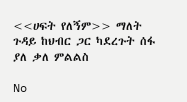<<ሀፍት የለኝም>> ማለት ጉዳይ ከህብር ጋር ካደረጉት ሰፋ ያለ ቃለ ምልልስ

No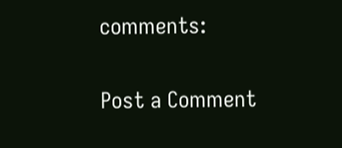comments:

Post a Comment